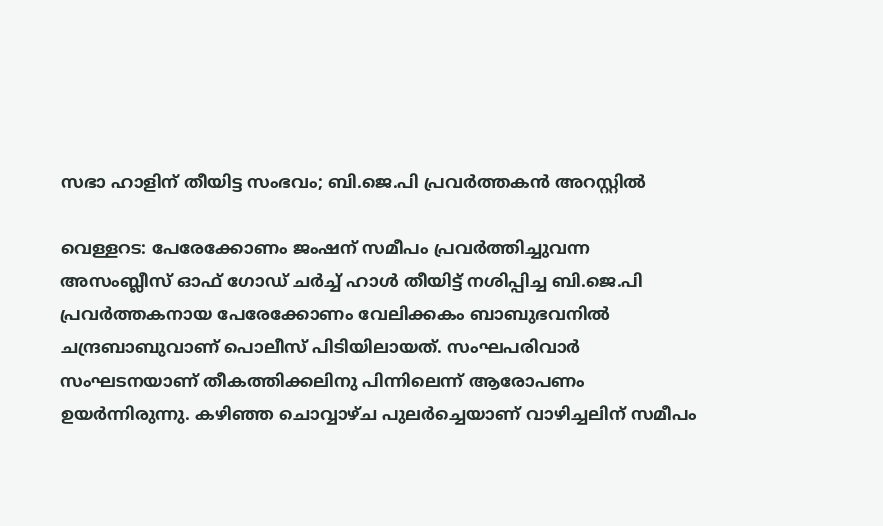സഭാ ഹാളിന് തീയിട്ട സംഭവം; ബി.ജെ.പി പ്രവര്‍ത്തകന്‍ അറസ്റ്റില്‍

വെള്ളറട: പേരേക്കോണം ജംഷന് സമീപം പ്രവര്‍ത്തിച്ചുവന്ന അസംബ്ലീസ് ഓഫ് ഗോഡ് ചര്‍ച്ച്‌ ഹാള്‍ തീയിട്ട് നശിപ്പിച്ച ബി.ജെ.പി പ്രവര്‍ത്തകനായ പേരേക്കോണം വേലിക്കകം ബാബുഭവനില്‍ ചന്ദ്രബാബുവാണ് പൊലീസ് പിടിയിലായത്. സംഘപരിവാര്‍ സംഘടനയാണ് തീകത്തിക്കലിനു പിന്നിലെന്ന് ആരോപണം ഉയർന്നിരുന്നു. കഴിഞ്ഞ ചൊവ്വാഴ്ച പുലര്‍ച്ചെയാണ് വാഴിച്ചലിന് സമീപം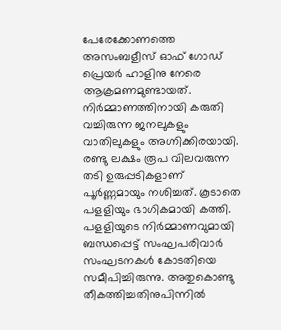പേരേക്കോണത്തെ അസംബളീസ് ഓഫ് ഗോഡ് പ്രെയര്‍ ഹാളിനു നേരെ ആക്രമണമുണ്ടായത്. നിര്‍മ്മാണത്തിനായി കരുതി വച്ചിരുന്ന ജനലുകളും വാതിലുകളും അഗ്നിക്കിരയായി. രണ്ടു ലക്ഷം രൂപ വിലവരുന്ന തടി ഉരുപ്പടികളാണ് പൂര്‍ണ്ണമായും നശിച്ചത്. കൂടാതെ പളളിയും ഭാഗികമായി കത്തി. പളളിയുടെ നിര്‍മ്മാണവുമായി ബന്ധപ്പെട്ട് സംഘപരിവാര്‍ സംഘടനകള്‍ കോടതിയെ സമീപിച്ചിരുന്നു. അതുകൊണ്ടു തീകത്തിച്ചതിനുപിന്നില്‍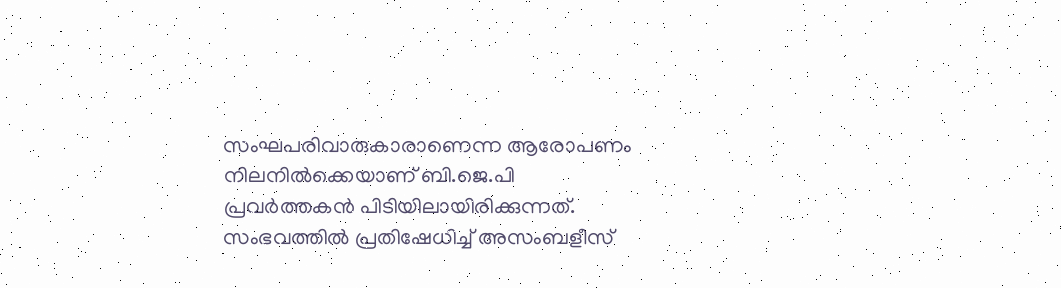സംഘപരിവാരുകാരാണെന്ന ആരോപണം നിലനില്‍ക്കെയാണ് ബി.ജെ.പി പ്രവര്‍ത്തകന്‍ പിടിയിലായിരിക്കുന്നത്. സംഭവത്തില്‍ പ്രതിഷേധിച്ച് അസംബളീസ്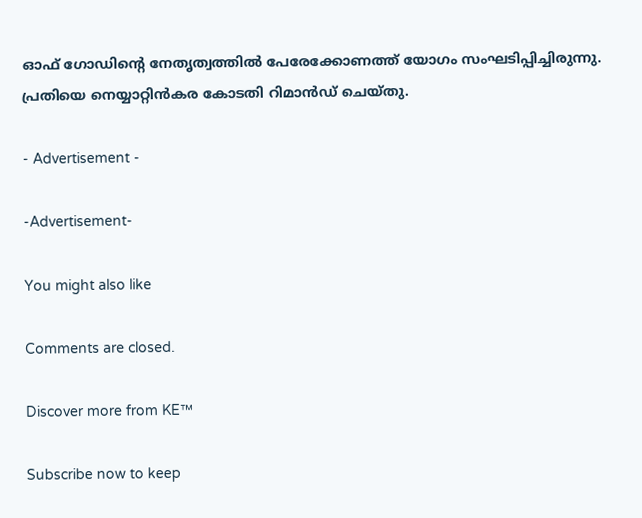ഓഫ് ഗോഡിന്‍റെ നേതൃത്വത്തില്‍ പേരേക്കോണത്ത് യോഗം സംഘടിപ്പിച്ചിരുന്നു. പ്രതിയെ നെയ്യാറ്റിന്‍കര കോടതി റിമാൻഡ് ചെയ്തു.

- Advertisement -

-Advertisement-

You might also like

Comments are closed.

Discover more from KE™

Subscribe now to keep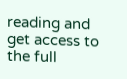reading and get access to the full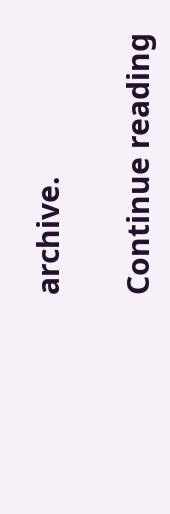archive.

Continue reading